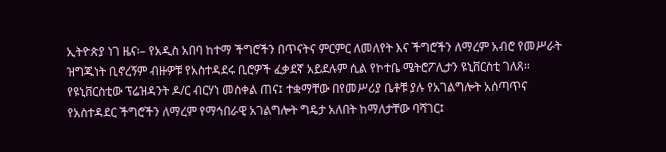ኢትዮጵያ ነገ ዜና፡– የአዲስ አበባ ከተማ ችግሮችን በጥናትና ምርምር ለመለየት እና ችግሮችን ለማረም አብሮ የመሥራት ዝግጁነት ቢኖረኝም ብዙዎቹ የአስተዳደሩ ቢሮዎች ፈቃደኛ አይደሉም ሲል የኮተቤ ሜትሮፖሊታን ዩኒቨርስቲ ገለጸ።
የዩኒቨርስቲው ፕሬዝዳንት ዶ/ር ብርሃነ መስቀል ጠና፤ ተቋማቸው በየመሥሪያ ቤቶቹ ያሉ የአገልግሎት አሰጣጥና የአስተዳደር ችግሮችን ለማረም የማኅበራዊ አገልግሎት ግዴታ አለበት ከማለታቸው ባሻገር፤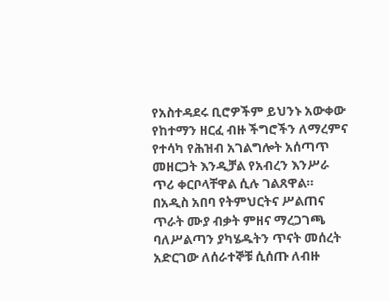የአስተዳደሩ ቢሮዎችም ይህንኑ አውቀው የከተማን ዘርፈ ብዙ ችግሮችን ለማረምና የተሳካ የሕዝብ አገልግሎት አሰጣጥ መዘርጋት እንዲቻል የአብረን እንሥራ ጥሪ ቀርቦላቸዋል ሲሉ ገልጸዋል።
በአዲስ አበባ የትምህርትና ሥልጠና ጥራት ሙያ ብቃት ምዘና ማረጋገጫ ባለሥልጣን ያካሄዱትን ጥናት መሰረት አድርገው ለሰራተኞቹ ሲሰጡ ለብዙ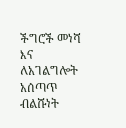ችግሮች መነሻ እና ለአገልግሎት አሰጣጥ ብልሹነት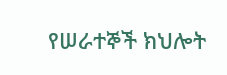የሠራተኞች ክህሎት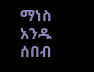ማነስ አንዱ ሰበብ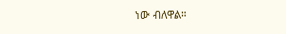ነው ብለዋል።